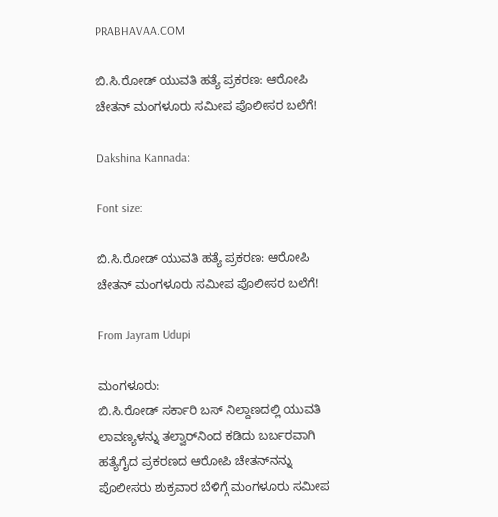PRABHAVAA.COM

ಬಿ.ಸಿ.ರೋಡ್ ಯುವತಿ ಹತ್ಯೆ ಪ್ರಕರಣ: ಆರೋಪಿ ಚೇತನ್ ಮಂಗಳೂರು ಸಮೀಪ ಪೊಲೀಸರ ಬಲೆಗೆ!

Dakshina Kannada:

Font size:

ಬಿ.ಸಿ.ರೋಡ್ ಯುವತಿ ಹತ್ಯೆ ಪ್ರಕರಣ: ಆರೋಪಿ ಚೇತನ್ ಮಂಗಳೂರು ಸಮೀಪ ಪೊಲೀಸರ ಬಲೆಗೆ!

From Jayram Udupi

ಮಂಗಳೂರು:
ಬಿ.ಸಿ.ರೋಡ್ ಸರ್ಕಾರಿ ಬಸ್ ನಿಲ್ದಾಣದಲ್ಲಿ ಯುವತಿ ಲಾವಣ್ಯಳನ್ನು ತಲ್ವಾರ್‌ನಿಂದ ಕಡಿದು ಬರ್ಬರವಾಗಿ ಹತ್ಯೆಗೈದ ಪ್ರಕರಣದ ಆರೋಪಿ ಚೇತನ್‌ನನ್ನು ಪೊಲೀಸರು ಶುಕ್ರವಾರ ಬೆಳಿಗ್ಗೆ ಮಂಗಳೂರು ಸಮೀಪ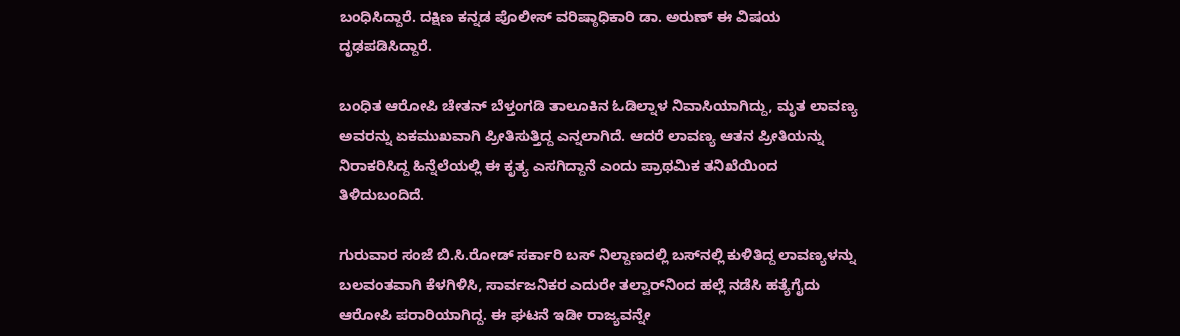ಬಂಧಿಸಿದ್ದಾರೆ. ದಕ್ಷಿಣ ಕನ್ನಡ ಪೊಲೀಸ್ ವರಿಷ್ಠಾಧಿಕಾರಿ ಡಾ. ಅರುಣ್ ಈ ವಿಷಯ ದೃಢಪಡಿಸಿದ್ದಾರೆ.

ಬಂಧಿತ ಆರೋಪಿ ಚೇತನ್ ಬೆಳ್ತಂಗಡಿ ತಾಲೂಕಿನ ಓಡಿಲ್ನಾಳ ನಿವಾಸಿಯಾಗಿದ್ದು, ಮೃತ ಲಾವಣ್ಯ ಅವರನ್ನು ಏಕಮುಖವಾಗಿ ಪ್ರೀತಿಸುತ್ತಿದ್ದ ಎನ್ನಲಾಗಿದೆ. ಆದರೆ ಲಾವಣ್ಯ ಆತನ ಪ್ರೀತಿಯನ್ನು ನಿರಾಕರಿಸಿದ್ದ ಹಿನ್ನೆಲೆಯಲ್ಲಿ ಈ ಕೃತ್ಯ ಎಸಗಿದ್ದಾನೆ ಎಂದು ಪ್ರಾಥಮಿಕ ತನಿಖೆಯಿಂದ ತಿಳಿದುಬಂದಿದೆ.

ಗುರುವಾರ ಸಂಜೆ ಬಿ.ಸಿ.ರೋಡ್ ಸರ್ಕಾರಿ ಬಸ್ ನಿಲ್ದಾಣದಲ್ಲಿ ಬಸ್‌ನಲ್ಲಿ ಕುಳಿತಿದ್ದ ಲಾವಣ್ಯಳನ್ನು ಬಲವಂತವಾಗಿ ಕೆಳಗಿಳಿಸಿ, ಸಾರ್ವಜನಿಕರ ಎದುರೇ ತಲ್ವಾರ್‌ನಿಂದ ಹಲ್ಲೆ ನಡೆಸಿ ಹತ್ಯೆಗೈದು ಆರೋಪಿ ಪರಾರಿಯಾಗಿದ್ದ. ಈ ಘಟನೆ ಇಡೀ ರಾಜ್ಯವನ್ನೇ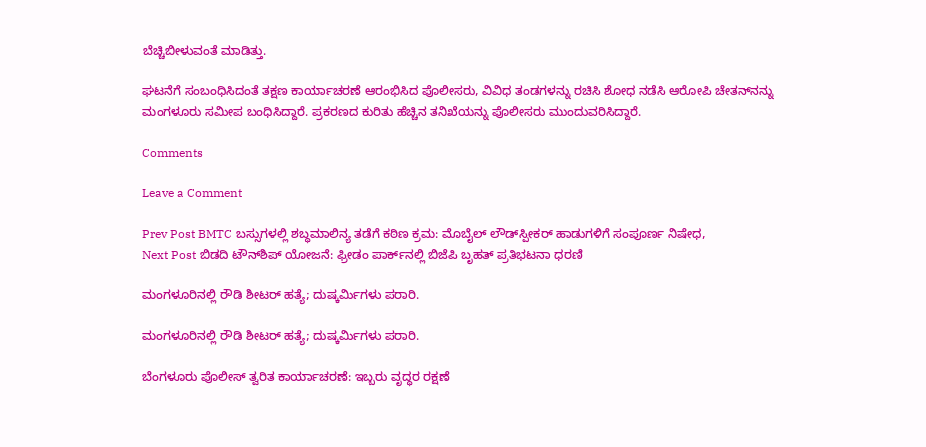ಬೆಚ್ಚಿಬೀಳುವಂತೆ ಮಾಡಿತ್ತು.

ಘಟನೆಗೆ ಸಂಬಂಧಿಸಿದಂತೆ ತಕ್ಷಣ ಕಾರ್ಯಾಚರಣೆ ಆರಂಭಿಸಿದ ಪೊಲೀಸರು, ವಿವಿಧ ತಂಡಗಳನ್ನು ರಚಿಸಿ ಶೋಧ ನಡೆಸಿ ಆರೋಪಿ ಚೇತನ್‌ನನ್ನು ಮಂಗಳೂರು ಸಮೀಪ ಬಂಧಿಸಿದ್ದಾರೆ. ಪ್ರಕರಣದ ಕುರಿತು ಹೆಚ್ಚಿನ ತನಿಖೆಯನ್ನು ಪೊಲೀಸರು ಮುಂದುವರಿಸಿದ್ದಾರೆ.

Comments

Leave a Comment

Prev Post BMTC ಬಸ್ಸುಗಳಲ್ಲಿ ಶಬ್ಧಮಾಲಿನ್ಯ ತಡೆಗೆ ಕಠಿಣ ಕ್ರಮ: ಮೊಬೈಲ್ ಲೌಡ್‌ಸ್ಪೀಕರ್ ಹಾಡುಗಳಿಗೆ ಸಂಪೂರ್ಣ ನಿಷೇಧ,
Next Post ಬಿಡದಿ ಟೌನ್‌ಶಿಪ್ ಯೋಜನೆ: ಫ್ರೀಡಂ ಪಾರ್ಕ್‌ನಲ್ಲಿ ಬಿಜೆಪಿ ಬೃಹತ್ ಪ್ರತಿಭಟನಾ ಧರಣಿ

ಮಂಗಳೂರಿನಲ್ಲಿ ರೌಡಿ ಶೀಟರ್ ಹತ್ಯೆ; ದುಷ್ಕರ್ಮಿಗಳು ಪರಾರಿ.

ಮಂಗಳೂರಿನಲ್ಲಿ ರೌಡಿ ಶೀಟರ್ ಹತ್ಯೆ; ದುಷ್ಕರ್ಮಿಗಳು ಪರಾರಿ.

ಬೆಂಗಳೂರು ಪೊಲೀಸ್‌ ತ್ವರಿತ ಕಾರ್ಯಾಚರಣೆ: ಇಬ್ಬರು ವೃದ್ಧರ ರಕ್ಷಣೆ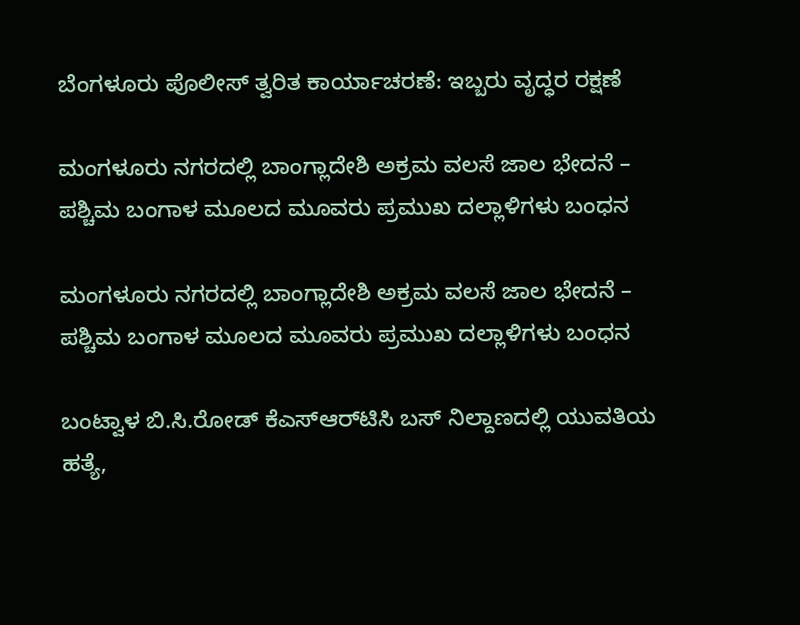ಬೆಂಗಳೂರು ಪೊಲೀಸ್‌ ತ್ವರಿತ ಕಾರ್ಯಾಚರಣೆ: ಇಬ್ಬರು ವೃದ್ಧರ ರಕ್ಷಣೆ

ಮಂಗಳೂರು ನಗರದಲ್ಲಿ ಬಾಂಗ್ಲಾದೇಶಿ ಅಕ್ರಮ ವಲಸೆ ಜಾಲ ಭೇದನೆ – ಪಶ್ಚಿಮ ಬಂಗಾಳ ಮೂಲದ ಮೂವರು ಪ್ರಮುಖ ದಲ್ಲಾಳಿಗಳು ಬಂಧನ

ಮಂಗಳೂರು ನಗರದಲ್ಲಿ ಬಾಂಗ್ಲಾದೇಶಿ ಅಕ್ರಮ ವಲಸೆ ಜಾಲ ಭೇದನೆ – ಪಶ್ಚಿಮ ಬಂಗಾಳ ಮೂಲದ ಮೂವರು ಪ್ರಮುಖ ದಲ್ಲಾಳಿಗಳು ಬಂಧನ

ಬಂಟ್ವಾಳ ಬಿ.ಸಿ.ರೋಡ್ ಕೆಎಸ್‌ಆರ್‌ಟಿಸಿ ಬಸ್ ನಿಲ್ದಾಣದಲ್ಲಿ ಯುವತಿಯ ಹತ್ಯೆ,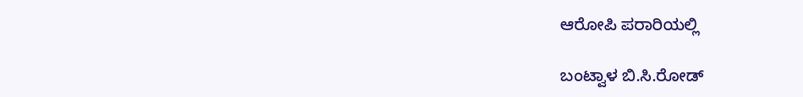ಆರೋಪಿ ಪರಾರಿಯಲ್ಲಿ

ಬಂಟ್ವಾಳ ಬಿ.ಸಿ.ರೋಡ್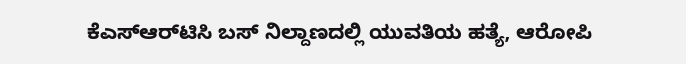ಕೆಎಸ್‌ಆರ್‌ಟಿಸಿ ಬಸ್ ನಿಲ್ದಾಣದಲ್ಲಿ ಯುವತಿಯ ಹತ್ಯೆ, ಆರೋಪಿ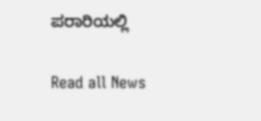ಪರಾರಿಯಲ್ಲಿ

Read all News